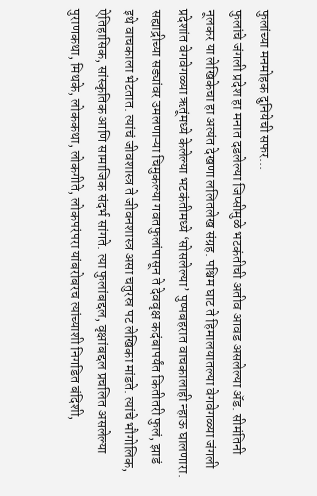फुलांच्या मनमोहक दुनियेची सफर...
फुलांचे जंगली प्रदेश हा मनात दडलेल्या जिप्सीमुळे भटकंतीची अतीव आवड असलेल्या ॲड. सीमंतिनी नूलकर या लेखिकेचा हा अत्यंत देखणा ललितलेख संग्रह. पश्चिम घाट ते हिमालयातल्या वेगवेगळ्या जंगली प्रदेशांत वेगवेगळ्या ऋतूंमध्ये केलेल्या भटकंतीमध्ये ‘सोसलेल्या’ पुष्पबहरात वाचकालाही न्हाऊ घालणारा.
सह्याद्रीच्या सड्यांवर उमलणाऱ्या चिमुकल्या गवतफुलांपासून ते देववृक्ष कदंबापर्यंत कितीतरी फुलं, झाडं इथे वाचकाला भेटतात. त्यांचं जीवशास्त्र ते जीवनशास्त्र असा चतुरस्र पट लेखिका मांडते. त्यांचे भौगोलिक, ऐतिहासिक, सांस्कृतिक आणि सामाजिक संदर्भ सांगते. त्या फुलांबद्दल, वृक्षांबद्दल प्रचलित असलेल्या पुराणकथा, मिथके, लोककथा, लोकगीते, लोकपरंपरा यांबरोबरच त्यांच्याशी निगडित बंदिशी,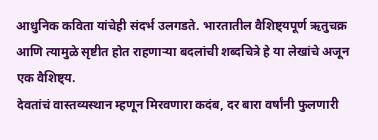आधुनिक कविता यांचेही संदर्भ उलगडते. भारतातील वैशिष्ट्यपूर्ण ऋतुचक्र आणि त्यामुळे सृष्टीत होत राहणाऱ्या बदलांची शब्दचित्रे हे या लेखांचे अजून एक वैशिष्ट्य.
देवतांचं वास्तव्यस्थान म्हणून मिरवणारा कदंब, दर बारा वर्षांनी फुलणारी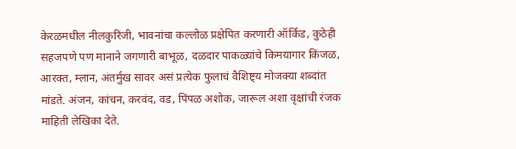केरळमधील नीलकुरिंजी, भावनांचा कल्लोळ प्रक्षेपित करणारी ऑर्किड, कुठेही सहजपणे पण मानाने जगणारी बाभूळ, दळदार पाकळ्यांचे किमयागार किंजळ, आरक्त, म्लान, अंतर्मुख सावर असं प्रत्येक फुलाचं वैशिष्ट्य मोजक्या शब्दांत मांडते. अंजन, कांचन, करवंद, वड, पिंपळ अशोक, जारूल अशा वृक्षांची रंजक माहिती लेखिका देते.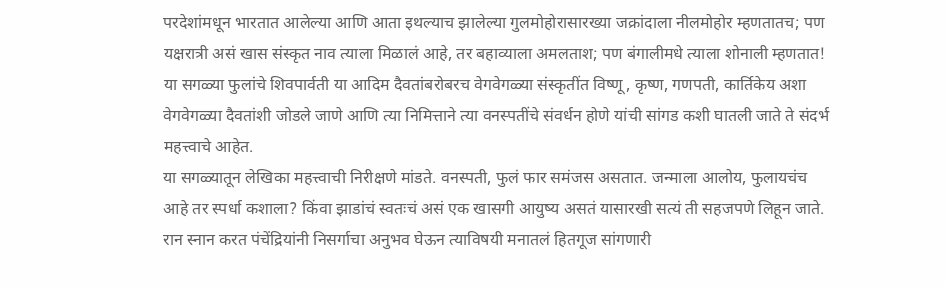परदेशांमधून भारतात आलेल्या आणि आता इथल्याच झालेल्या गुलमोहोरासारख्या जक्रांदाला नीलमोहोर म्हणतातच; पण यक्षरात्री असं खास संस्कृत नाव त्याला मिळालं आहे, तर बहाव्याला अमलताश; पण बंगालीमधे त्याला शोनाली म्हणतात! या सगळ्या फुलांचे शिवपार्वती या आदिम दैवतांबरोबरच वेगवेगळ्या संस्कृतींत विष्णू, कृष्ण, गणपती, कार्तिकेय अशा वेगवेगळ्या दैवतांशी जोडले जाणे आणि त्या निमित्ताने त्या वनस्पतींचे संवर्धन होणे यांची सांगड कशी घातली जाते ते संदर्भ महत्त्वाचे आहेत.
या सगळ्यातून लेखिका महत्त्वाची निरीक्षणे मांडते. वनस्पती, फुलं फार समंजस असतात. जन्माला आलोय, फुलायचंच आहे तर स्पर्धा कशाला? किंवा झाडांचं स्वतःचं असं एक खासगी आयुष्य असतं यासारखी सत्यं ती सहजपणे लिहून जाते. रान स्नान करत पंचेंद्रियांनी निसर्गाचा अनुभव घेऊन त्याविषयी मनातलं हितगूज सांगणारी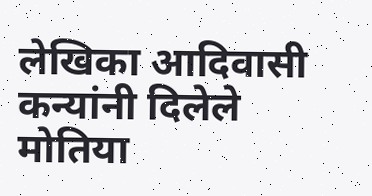लेखिका आदिवासी कन्यांनी दिलेले मोतिया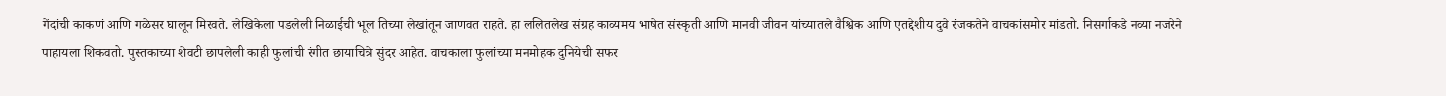गेंदांची काकणं आणि गळेसर घालून मिरवते. लेखिकेला पडलेली निळाईची भूल तिच्या लेखांतून जाणवत राहते. हा ललितलेख संग्रह काव्यमय भाषेत संस्कृती आणि मानवी जीवन यांच्यातले वैश्विक आणि एतद्देशीय दुवे रंजकतेने वाचकांसमोर मांडतो. निसर्गाकडे नव्या नजरेने पाहायला शिकवतो. पुस्तकाच्या शेवटी छापलेली काही फुलांची रंगीत छायाचित्रे सुंदर आहेत. वाचकाला फुलांच्या मनमोहक दुनियेची सफर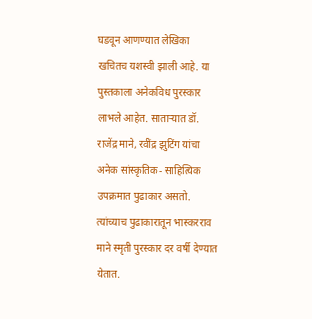घडवून आणण्यात लेखिका खचितच यशस्वी झाली आहे. या पुस्तकाला अनेकविध पुरस्कार लाभले आहेत. साताऱ्यात डॉ. राजेंद्र माने, रवींद्र झुटिंग यांचा अनेक सांस्कृतिक- साहित्यिक उपक्रमात पुढाकार असतो. त्यांच्याच पुढाकारातून भास्करराव माने स्मृती पुरस्कार दर वर्षी देण्यात येतात.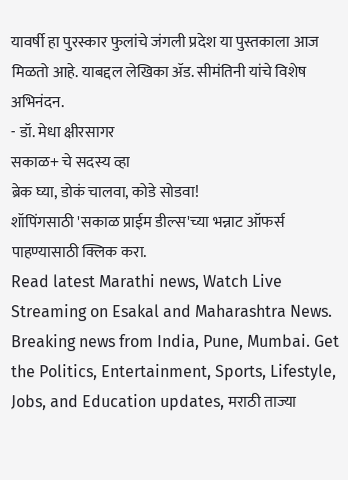यावर्षी हा पुरस्कार फुलांचे जंगली प्रदेश या पुस्तकाला आज मिळतो आहे. याबद्दल लेखिका ॲड. सीमंतिनी यांचे विशेष अभिनंदन.
- डॉ. मेधा क्षीरसागर
सकाळ+ चे सदस्य व्हा
ब्रेक घ्या, डोकं चालवा, कोडे सोडवा!
शॉपिंगसाठी 'सकाळ प्राईम डील्स'च्या भन्नाट ऑफर्स पाहण्यासाठी क्लिक करा.
Read latest Marathi news, Watch Live Streaming on Esakal and Maharashtra News. Breaking news from India, Pune, Mumbai. Get the Politics, Entertainment, Sports, Lifestyle, Jobs, and Education updates, मराठी ताज्या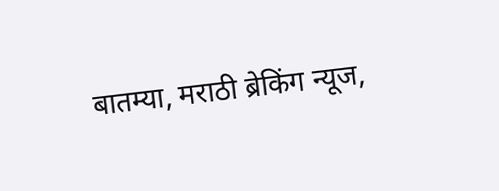बातम्या, मराठी ब्रेकिंग न्यूज,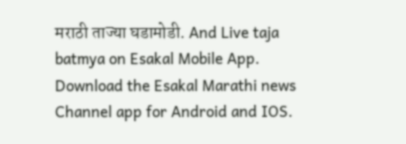मराठी ताज्या घडामोडी. And Live taja batmya on Esakal Mobile App. Download the Esakal Marathi news Channel app for Android and IOS.